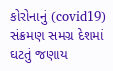કોરોનાનું (covid19) સંક્રમણ સમગ્ર દેશમાં ઘટતું જણાય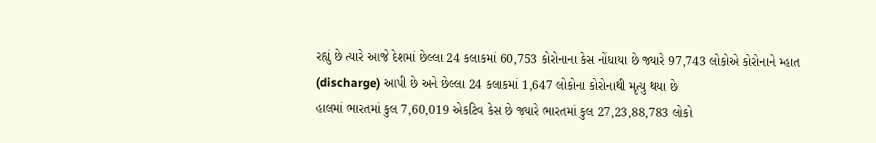રહ્યું છે ત્યારે આજે દેશમાં છેલ્લા 24 કલાકમાં 60,753 કોરોનાના કેસ નોંધાયા છે જ્યારે 97,743 લોકોએ કોરોનાને મ્હાત (discharge) આપી છે અને છેલ્લા 24 કલાકમાં 1,647 લોકોના કોરોનાથી મૃત્યુ થયા છે
હાલમાં ભારતમાં કુલ 7,60,019 એકટિવ કેસ છે જ્યારે ભારતમાં કુલ 27,23,88,783 લોકો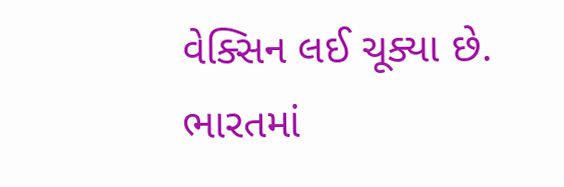વેક્સિન લઈ ચૂક્યા છે. ભારતમાં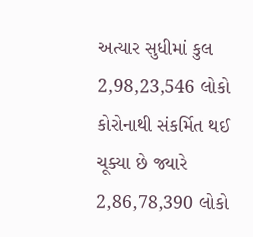અત્યાર સુધીમાં કુલ 2,98,23,546 લોકો કોરોનાથી સંકર્મિત થઈ ચૂક્યા છે જ્યારે 2,86,78,390 લોકો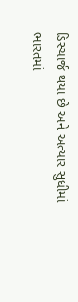ડિસ્ચાર્જ થયા છે અને અત્યાર સુધીમાં ભારતમાં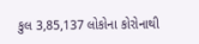કુલ 3,85,137 લોકોના કોરોનાથી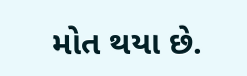મોત થયા છે.